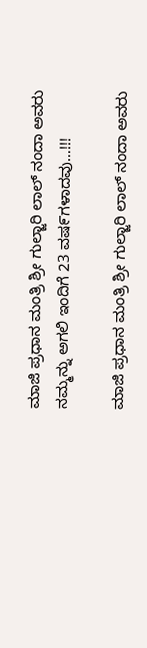ಮಾಜಿ ಪ್ರಧಾನ ಮಂತ್ರಿ ಶ್ರೀ ಗುಲ್ಜಾರಿ ಲಾಲ್ ನಂದಾ ಅವರು ನಮ್ಮನ್ನು ಅಗಲಿ ಇಂದಿಗೆ 23 ವಷ೯ಗಳಾದವು…!!!

ಮಾಜಿ ಪ್ರಧಾನ ಮಂತ್ರಿ ಶ್ರೀ ಗುಲ್ಜಾರಿ ಲಾಲ್ ನಂದಾ ಅವರು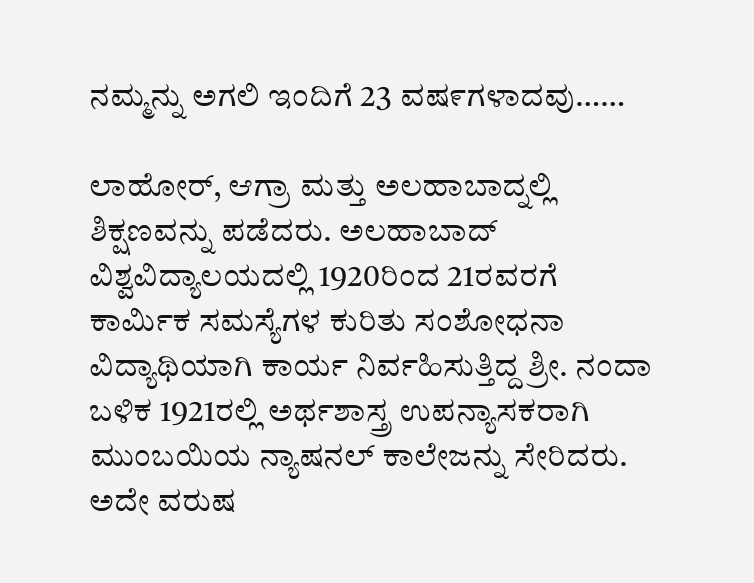ನಮ್ಮನ್ನು ಅಗಲಿ ಇಂದಿಗೆ 23 ವಷ೯ಗಳಾದವು……

ಲಾಹೋರ್, ಆಗ್ರಾ ಮತ್ತು ಅಲಹಾಬಾದ್ನಲ್ಲಿ ಶಿಕ್ಷಣವನ್ನು ಪಡೆದರು. ಅಲಹಾಬಾದ್ ವಿಶ್ವವಿದ್ಯಾಲಯದಲ್ಲಿ 1920ರಿಂದ 21ರವರಗೆ ಕಾರ್ಮಿಕ ಸಮಸ್ಯೆಗಳ ಕುರಿತು ಸಂಶೋಧನಾ ವಿದ್ಯಾಥಿಯಾಗಿ ಕಾರ್ಯ ನಿರ್ವಹಿಸುತ್ತಿದ್ದ ಶ್ರೀ. ನಂದಾ ಬಳಿಕ 1921ರಲ್ಲಿ ಅರ್ಥಶಾಸ್ತ್ರ ಉಪನ್ಯಾಸಕರಾಗಿ ಮುಂಬಯಿಯ ನ್ಯಾಷನಲ್ ಕಾಲೇಜನ್ನು ಸೇರಿದರು. ಅದೇ ವರುಷ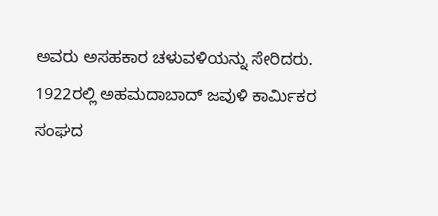ಅವರು ಅಸಹಕಾರ ಚಳುವಳಿಯನ್ನು ಸೇರಿದರು. 1922ರಲ್ಲಿ ಅಹಮದಾಬಾದ್ ಜವುಳಿ ಕಾರ್ಮಿಕರ ಸಂಘದ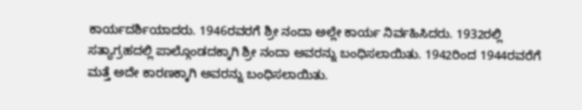ಕಾರ್ಯದರ್ಶಿಯಾದರು. 1946ರವರಗೆ ಶ್ರೀ ನಂದಾ ಅಲ್ಲೇ ಕಾರ್ಯ ನಿರ್ವಹಿಸಿದರು. 1932ರಲ್ಲಿ ಸತ್ಯಾಗ್ರಹದಲ್ಲಿ ಪಾಲ್ಗೊಂಡದಕ್ಕಾಗಿ ಶ್ರೀ ನಂದಾ ಅವರನ್ನು ಬಂಧಿಸಲಾಯಿತು. 1942ರಿಂದ 1944ರವರೆಗೆ ಮತ್ತೆ ಅದೇ ಕಾರಣಕ್ಕಾಗಿ ಅವರನ್ನು ಬಂಧಿಸಲಾಯಿತು.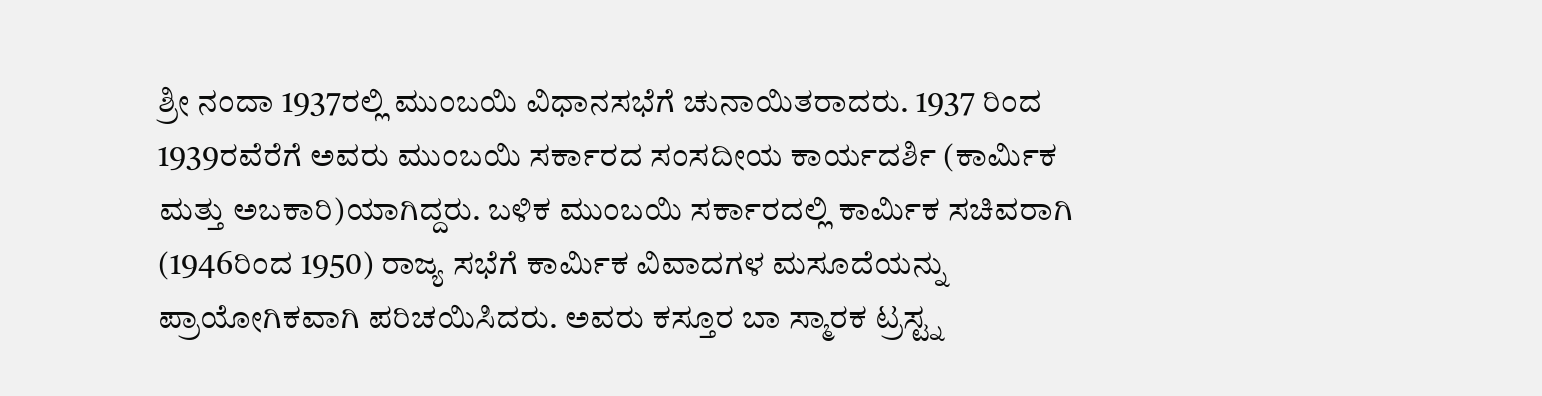ಶ್ರೀ ನಂದಾ 1937ರಲ್ಲಿ ಮುಂಬಯಿ ವಿಧಾನಸಭೆಗೆ ಚುನಾಯಿತರಾದರು. 1937 ರಿಂದ 1939ರವೆರೆಗೆ ಅವರು ಮುಂಬಯಿ ಸರ್ಕಾರದ ಸಂಸದೀಯ ಕಾರ್ಯದರ್ಶಿ (ಕಾರ್ಮಿಕ ಮತ್ತು ಅಬಕಾರಿ)ಯಾಗಿದ್ದರು. ಬಳಿಕ ಮುಂಬಯಿ ಸರ್ಕಾರದಲ್ಲಿ ಕಾರ್ಮಿಕ ಸಚಿವರಾಗಿ (1946ರಿಂದ 1950) ರಾಜ್ಯ ಸಭೆಗೆ ಕಾರ್ಮಿಕ ವಿವಾದಗಳ ಮಸೂದೆಯನ್ನು ಪ್ರಾಯೋಗಿಕವಾಗಿ ಪರಿಚಯಿಸಿದರು. ಅವರು ಕಸ್ತೂರ ಬಾ ಸ್ಮಾರಕ ಟ್ರಸ್ಟ್ನ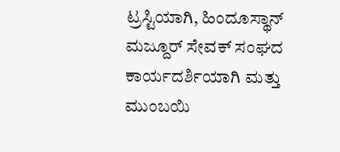ಟ್ರಸ್ಟಿಯಾಗಿ, ಹಿಂದೂಸ್ಥಾನ್ ಮಜ್ದೂರ್ ಸೇವಕ್ ಸಂಘದ ಕಾರ್ಯದರ್ಶಿಯಾಗಿ ಮತ್ತು ಮುಂಬಯಿ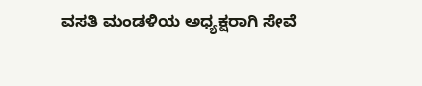ವಸತಿ ಮಂಡಳಿಯ ಅಧ್ಯಕ್ಷರಾಗಿ ಸೇವೆ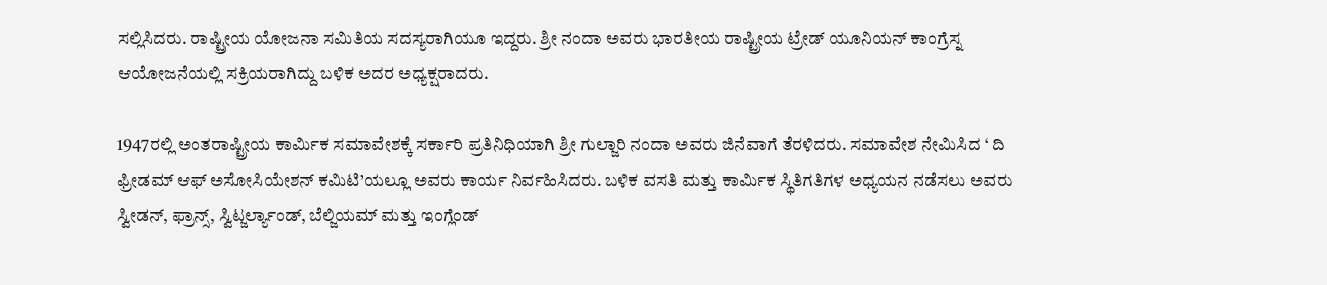ಸಲ್ಲಿಸಿದರು. ರಾಷ್ಟ್ರೀಯ ಯೋಜನಾ ಸಮಿತಿಯ ಸದಸ್ಯರಾಗಿಯೂ ಇದ್ದರು. ಶ್ರೀ ನಂದಾ ಅವರು ಭಾರತೀಯ ರಾಷ್ಟ್ರೀಯ ಟ್ರೇಡ್ ಯೂನಿಯನ್ ಕಾಂಗ್ರೆಸ್ನ ಆಯೋಜನೆಯಲ್ಲಿ ಸಕ್ರಿಯರಾಗಿದ್ದು ಬಳಿಕ ಅದರ ಅಧ್ಯಕ್ಷರಾದರು.

1947ರಲ್ಲಿ ಅಂತರಾಷ್ಟ್ರೀಯ ಕಾರ್ಮಿಕ ಸಮಾವೇಶಕ್ಕೆ ಸರ್ಕಾರಿ ಪ್ರತಿನಿಧಿಯಾಗಿ ಶ್ರೀ ಗುಲ್ಜಾರಿ ನಂದಾ ಅವರು ಜಿನೆವಾಗೆ ತೆರಳಿದರು. ಸಮಾವೇಶ ನೇಮಿಸಿದ ‘ ದಿ ಫ್ರೀಡಮ್ ಆಫ್ ಅಸೋಸಿಯೇಶನ್ ಕಮಿಟಿ’ಯಲ್ಲೂ ಅವರು ಕಾರ್ಯ ನಿರ್ವಹಿಸಿದರು. ಬಳಿಕ ವಸತಿ ಮತ್ತು ಕಾರ್ಮಿಕ ಸ್ಥಿತಿಗತಿಗಳ ಅಧ್ಯಯನ ನಡೆಸಲು ಅವರು ಸ್ವೀಡನ್, ಫ್ರಾನ್ಸ್, ಸ್ವಿಟ್ಜರ್ಲ್ಯಾಂಡ್, ಬೆಲ್ಜಿಯಮ್ ಮತ್ತು ಇಂಗ್ಲೆಂಡ್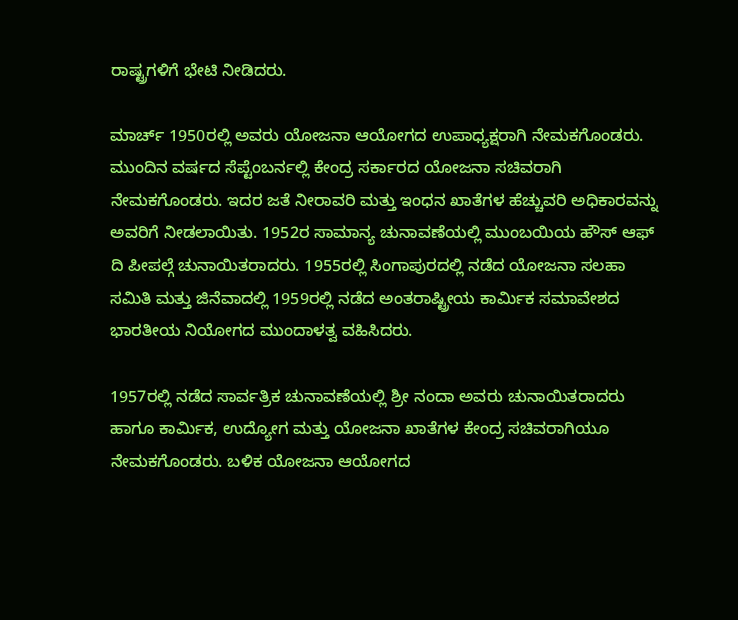ರಾಷ್ಟ್ರಗಳಿಗೆ ಭೇಟಿ ನೀಡಿದರು.

ಮಾರ್ಚ್ 1950ರಲ್ಲಿ ಅವರು ಯೋಜನಾ ಆಯೋಗದ ಉಪಾಧ್ಯಕ್ಷರಾಗಿ ನೇಮಕಗೊಂಡರು. ಮುಂದಿನ ವರ್ಷದ ಸೆಪ್ಟೆಂಬರ್ನಲ್ಲಿ ಕೇಂದ್ರ ಸರ್ಕಾರದ ಯೋಜನಾ ಸಚಿವರಾಗಿ ನೇಮಕಗೊಂಡರು. ಇದರ ಜತೆ ನೀರಾವರಿ ಮತ್ತು ಇಂಧನ ಖಾತೆಗಳ ಹೆಚ್ಚುವರಿ ಅಧಿಕಾರವನ್ನು ಅವರಿಗೆ ನೀಡಲಾಯಿತು. 1952ರ ಸಾಮಾನ್ಯ ಚುನಾವಣೆಯಲ್ಲಿ ಮುಂಬಯಿಯ ಹೌಸ್ ಆಫ್ ದಿ ಪೀಪಲ್ಗೆ ಚುನಾಯಿತರಾದರು. 1955ರಲ್ಲಿ ಸಿಂಗಾಪುರದಲ್ಲಿ ನಡೆದ ಯೋಜನಾ ಸಲಹಾ ಸಮಿತಿ ಮತ್ತು ಜಿನೆವಾದಲ್ಲಿ 1959ರಲ್ಲಿ ನಡೆದ ಅಂತರಾಷ್ಟ್ರೀಯ ಕಾರ್ಮಿಕ ಸಮಾವೇಶದ ಭಾರತೀಯ ನಿಯೋಗದ ಮುಂದಾಳತ್ವ ವಹಿಸಿದರು.

1957ರಲ್ಲಿ ನಡೆದ ಸಾರ್ವತ್ರಿಕ ಚುನಾವಣೆಯಲ್ಲಿ ಶ್ರೀ ನಂದಾ ಅವರು ಚುನಾಯಿತರಾದರು ಹಾಗೂ ಕಾರ್ಮಿಕ, ಉದ್ಯೋಗ ಮತ್ತು ಯೋಜನಾ ಖಾತೆಗಳ ಕೇಂದ್ರ ಸಚಿವರಾಗಿಯೂ ನೇಮಕಗೊಂಡರು. ಬಳಿಕ ಯೋಜನಾ ಆಯೋಗದ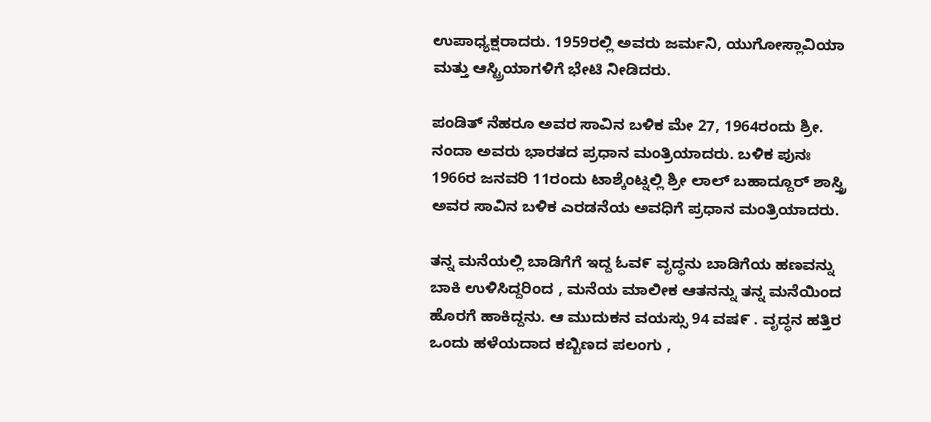ಉಪಾಧ್ಯಕ್ಷರಾದರು. 1959ರಲ್ಲಿ ಅವರು ಜರ್ಮನಿ, ಯುಗೋಸ್ಲಾವಿಯಾ ಮತ್ತು ಆಸ್ಟ್ರಿಯಾಗಳಿಗೆ ಭೇಟಿ ನೀಡಿದರು.

ಪಂಡಿತ್ ನೆಹರೂ ಅವರ ಸಾವಿನ ಬಳಿಕ ಮೇ 27, 1964ರಂದು ಶ್ರೀ. ನಂದಾ ಅವರು ಭಾರತದ ಪ್ರಧಾನ ಮಂತ್ರಿಯಾದರು. ಬಳಿಕ ಪುನಃ 1966ರ ಜನವರಿ 11ರಂದು ಟಾಶ್ಕೆಂಟ್ನಲ್ಲಿ ಶ್ರೀ ಲಾಲ್ ಬಹಾದ್ದೂರ್ ಶಾಸ್ತ್ರಿ ಅವರ ಸಾವಿನ ಬಳಿಕ ಎರಡನೆಯ ಅವಧಿಗೆ ಪ್ರಧಾನ ಮಂತ್ರಿಯಾದರು.

ತನ್ನ ಮನೆಯಲ್ಲಿ ಬಾಡಿಗೆಗೆ ಇದ್ದ ಓವ೯ ವೃದ್ಧನು ಬಾಡಿಗೆಯ ಹಣವನ್ನು ಬಾಕಿ ಉಳಿಸಿದ್ದರಿಂದ , ಮನೆಯ ಮಾಲೀಕ ಆತನನ್ನು ತನ್ನ ಮನೆಯಿಂದ ಹೊರಗೆ ಹಾಕಿದ್ದನು. ಆ ಮುದುಕನ ವಯಸ್ಸು 94 ವಷ೯ . ವೃದ್ಧನ ಹತ್ತಿರ ಒಂದು ಹಳೆಯದಾದ ಕಬ್ಬಿಣದ ಪಲಂಗು ,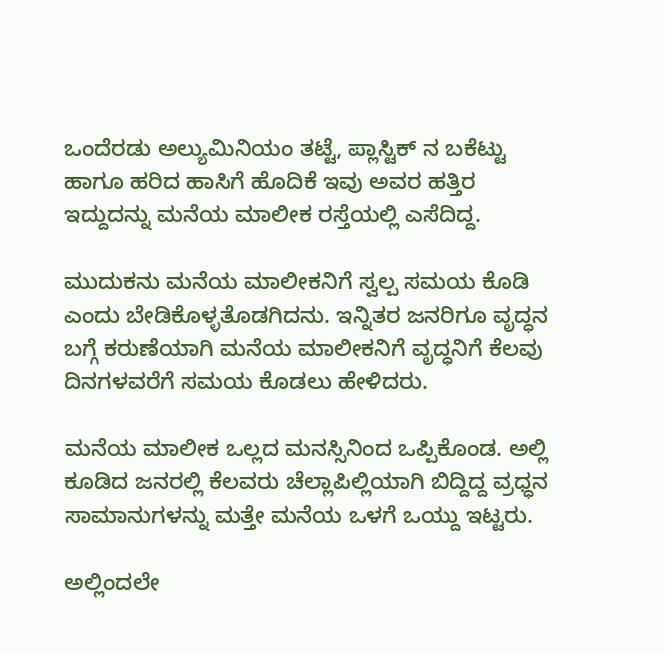ಒಂದೆರಡು ಅಲ್ಯುಮಿನಿಯಂ ತಟ್ಟೆ, ಪ್ಲಾಸ್ಟಿಕ್ ನ ಬಕೆಟ್ಟು ಹಾಗೂ ಹರಿದ ಹಾಸಿಗೆ ಹೊದಿಕೆ ಇವು ಅವರ ಹತ್ತಿರ ಇದ್ದುದನ್ನು ಮನೆಯ ಮಾಲೀಕ ರಸ್ತೆಯಲ್ಲಿ ಎಸೆದಿದ್ದ.

ಮುದುಕನು ಮನೆಯ ಮಾಲೀಕನಿಗೆ ಸ್ವಲ್ಪ ಸಮಯ ಕೊಡಿ ಎಂದು ಬೇಡಿಕೊಳ್ಳತೊಡಗಿದನು. ಇನ್ನಿತರ ಜನರಿಗೂ ವೃದ್ಧನ ಬಗ್ಗೆ ಕರುಣೆಯಾಗಿ ಮನೆಯ ಮಾಲೀಕನಿಗೆ ವೃದ್ಧನಿಗೆ ಕೆಲವು ದಿನಗಳವರೆಗೆ ಸಮಯ ಕೊಡಲು ಹೇಳಿದರು.

ಮನೆಯ ಮಾಲೀಕ ಒಲ್ಲದ ಮನಸ್ಸಿನಿಂದ ಒಪ್ಪಿಕೊಂಡ. ಅಲ್ಲಿ ಕೂಡಿದ ಜನರಲ್ಲಿ ಕೆಲವರು ಚೆಲ್ಲಾಪಿಲ್ಲಿಯಾಗಿ ಬಿದ್ದಿದ್ದ ವ್ರಧ್ಧನ ಸಾಮಾನುಗಳನ್ನು ಮತ್ತೇ ಮನೆಯ ಒಳಗೆ ಒಯ್ದು ಇಟ್ಟರು.

ಅಲ್ಲಿಂದಲೇ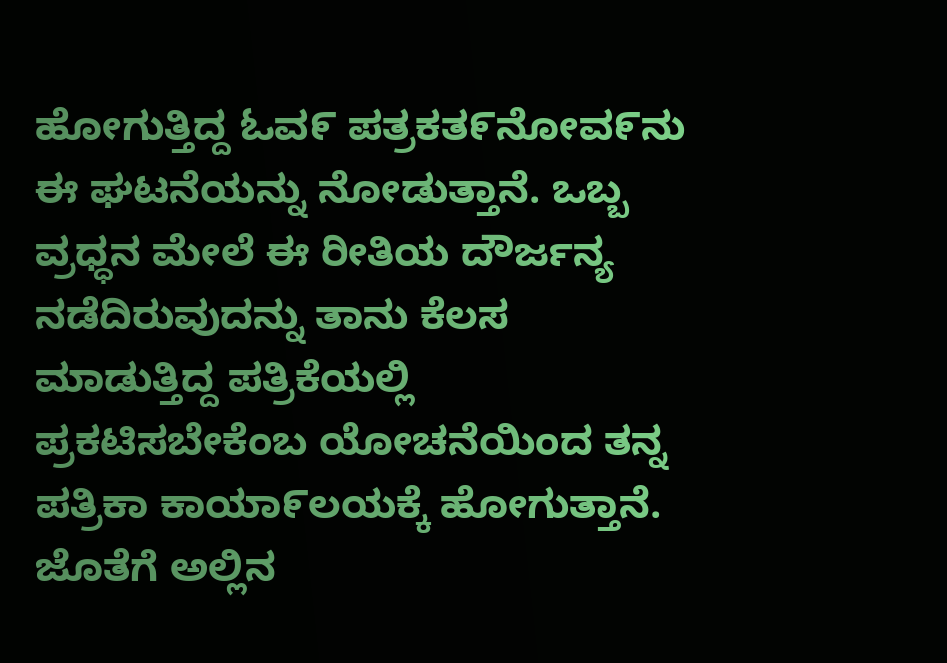ಹೋಗುತ್ತಿದ್ದ ಓವ೯ ಪತ್ರಕತ೯ನೋವ೯ನು ಈ ಘಟನೆಯನ್ನು ನೋಡುತ್ತಾನೆ. ಒಬ್ಬ ವ್ರಧ್ಧನ ಮೇಲೆ ಈ ರೀತಿಯ ದೌರ್ಜನ್ಯ ನಡೆದಿರುವುದನ್ನು ತಾನು ಕೆಲಸ ಮಾಡುತ್ತಿದ್ದ ಪತ್ರಿಕೆಯಲ್ಲಿ ಪ್ರಕಟಿಸಬೇಕೆಂಬ ಯೋಚನೆಯಿಂದ ತನ್ನ ಪತ್ರಿಕಾ ಕಾಯಾ೯ಲಯಕ್ಕೆ ಹೋಗುತ್ತಾನೆ. ಜೊತೆಗೆ ಅಲ್ಲಿನ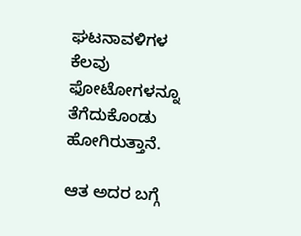ಘಟನಾವಳಿಗಳ ಕೆಲವು ಫೋಟೋಗಳನ್ನೂ ತೆಗೆದುಕೊಂಡು ಹೋಗಿರುತ್ತಾನೆ.

ಆತ ಅದರ ಬಗ್ಗೆ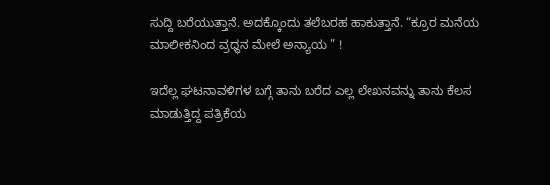ಸುದ್ದಿ ಬರೆಯುತ್ತಾನೆ. ಅದಕ್ಕೊಂದು ತಲೆಬರಹ ಹಾಕುತ್ತಾನೆ. “ಕ್ರೂರ ಮನೆಯ ಮಾಲೀಕನಿಂದ ವ್ರಧ್ಧನ ಮೇಲೆ ಅನ್ಯಾಯ ” !

ಇದೆಲ್ಲ ಘಟನಾವಳಿಗಳ ಬಗ್ಗೆ ತಾನು ಬರೆದ ಎಲ್ಲ ಲೇಖನವನ್ನು ತಾನು ಕೆಲಸ ಮಾಡುತ್ತಿದ್ದ ಪತ್ರಿಕೆಯ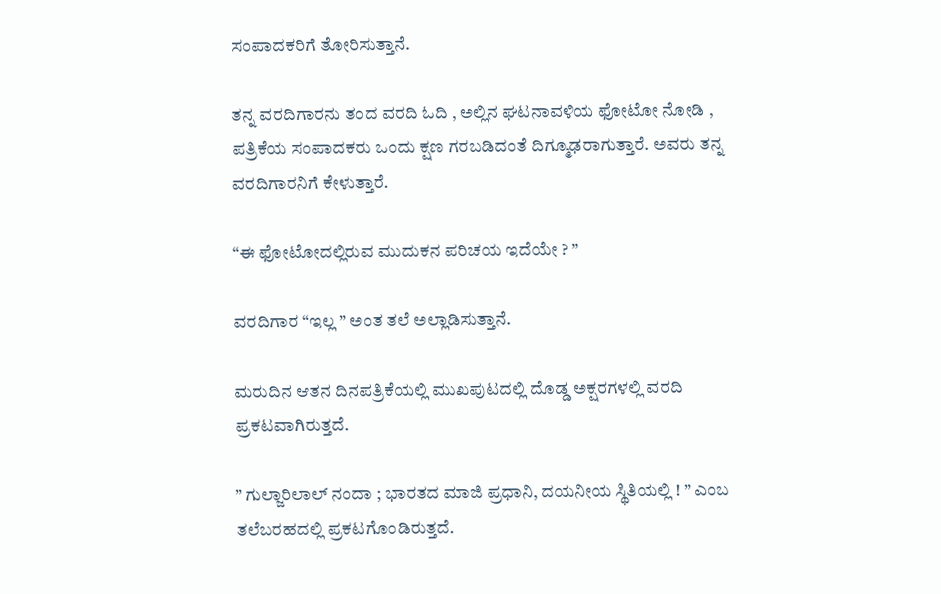ಸಂಪಾದಕರಿಗೆ ತೋರಿಸುತ್ತಾನೆ.

ತನ್ನ ವರದಿಗಾರನು ತಂದ ವರದಿ ಓದಿ , ಅಲ್ಲಿನ ಘಟನಾವಳಿಯ ಫೋಟೋ ನೋಡಿ , ಪತ್ರಿಕೆಯ ಸಂಪಾದಕರು ಒಂದು ಕ್ಷಣ ಗರಬಡಿದಂತೆ ದಿಗ್ಮೂಢರಾಗುತ್ತಾರೆ. ಅವರು ತನ್ನ ವರದಿಗಾರನಿಗೆ ಕೇಳುತ್ತಾರೆ.

“ಈ ಫೋಟೋದಲ್ಲಿರುವ ಮುದುಕನ ಪರಿಚಯ ಇದೆಯೇ ? ”

ವರದಿಗಾರ “ಇಲ್ಲ ” ಅಂತ ತಲೆ ಅಲ್ಲಾಡಿಸುತ್ತಾನೆ.

ಮರುದಿನ ಆತನ ದಿನಪತ್ರಿಕೆಯಲ್ಲಿ ಮುಖಪುಟದಲ್ಲಿ ದೊಡ್ಡ ಅಕ್ಷರಗಳಲ್ಲಿ ವರದಿ ಪ್ರಕಟವಾಗಿರುತ್ತದೆ.

” ಗುಲ್ಜಾರಿಲಾಲ್ ನಂದಾ ; ಭಾರತದ ಮಾಜಿ ಪ್ರಧಾನಿ, ದಯನೀಯ ಸ್ಥಿತಿಯಲ್ಲಿ ! ” ಎಂಬ ತಲೆಬರಹದಲ್ಲಿ ಪ್ರಕಟಗೊಂಡಿರುತ್ತದೆ.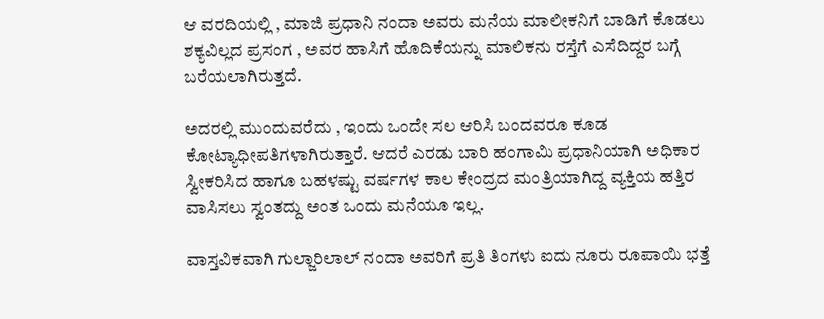ಆ ವರದಿಯಲ್ಲಿ , ಮಾಜಿ ಪ್ರಧಾನಿ ನಂದಾ ಅವರು ಮನೆಯ ಮಾಲೀಕನಿಗೆ ಬಾಡಿಗೆ ಕೊಡಲು ಶಕ್ಯವಿಲ್ಲದ ಪ್ರಸಂಗ , ಅವರ ಹಾಸಿಗೆ ಹೊದಿಕೆಯನ್ನು ಮಾಲಿಕನು ರಸ್ತೆಗೆ ಎಸೆದಿದ್ದರ ಬಗ್ಗೆ ಬರೆಯಲಾಗಿರುತ್ತದೆ.

ಅದರಲ್ಲಿ ಮುಂದುವರೆದು , ಇಂದು ಒಂದೇ ಸಲ ಆರಿಸಿ ಬಂದವರೂ ಕೂಡ ಕೋಟ್ಯಾಧೀಪತಿಗಳಾಗಿರುತ್ತಾರೆ. ಆದರೆ ಎರಡು ಬಾರಿ ಹಂಗಾಮಿ ಪ್ರಧಾನಿಯಾಗಿ ಅಧಿಕಾರ ಸ್ವೀಕರಿಸಿದ ಹಾಗೂ ಬಹಳಷ್ಟು ವರ್ಷಗಳ ಕಾಲ ಕೇಂದ್ರದ ಮಂತ್ರಿಯಾಗಿದ್ದ ವ್ಯಕ್ತಿಯ ಹತ್ತಿರ ವಾಸಿಸಲು ಸ್ವಂತದ್ದು ಅಂತ ಒಂದು ಮನೆಯೂ ಇಲ್ಲ.

ವಾಸ್ತವಿಕವಾಗಿ ಗುಲ್ಜಾರಿಲಾಲ್ ನಂದಾ ಅವರಿಗೆ ಪ್ರತಿ ತಿಂಗಳು ಐದು ನೂರು ರೂಪಾಯಿ ಭತ್ತೆ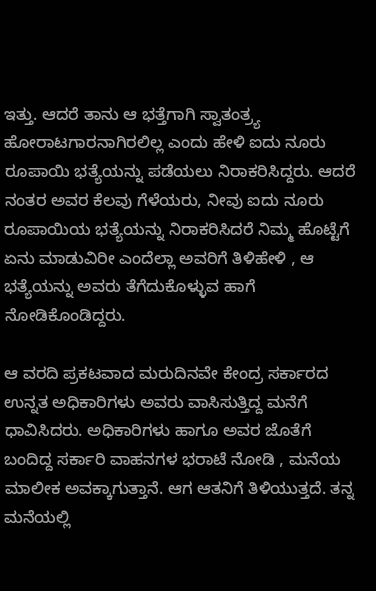ಇತ್ತು. ಆದರೆ ತಾನು ಆ ಭತ್ತೆಗಾಗಿ ಸ್ವಾತಂತ್ರ್ಯ ಹೋರಾಟಗಾರನಾಗಿರಲಿಲ್ಲ ಎಂದು ಹೇಳಿ ಐದು ನೂರು ರೂಪಾಯಿ ಭತ್ಯೆಯನ್ನು ಪಡೆಯಲು ನಿರಾಕರಿಸಿದ್ದರು. ಆದರೆ ನಂತರ ಅವರ ಕೆಲವು ಗೆಳೆಯರು, ನೀವು ಐದು ನೂರು ರೂಪಾಯಿಯ ಭತ್ಯೆಯನ್ನು ನಿರಾಕರಿಸಿದರೆ ನಿಮ್ಮ ಹೊಟ್ಟೆಗೆ ಏನು ಮಾಡುವಿರೀ ಎಂದೆಲ್ಲಾ ಅವರಿಗೆ ತಿಳಿಹೇಳಿ , ಆ ಭತ್ಯೆಯನ್ನು ಅವರು ತೆಗೆದುಕೊಳ್ಳುವ ಹಾಗೆ ನೋಡಿಕೊಂಡಿದ್ದರು.

ಆ ವರದಿ ಪ್ರಕಟವಾದ ಮರುದಿನವೇ ಕೇಂದ್ರ ಸರ್ಕಾರದ ಉನ್ನತ ಅಧಿಕಾರಿಗಳು ಅವರು ವಾಸಿಸುತ್ತಿದ್ದ ಮನೆಗೆ ಧಾವಿಸಿದರು. ಅಧಿಕಾರಿಗಳು ಹಾಗೂ ಅವರ ಜೊತೆಗೆ ಬಂದಿದ್ದ ಸರ್ಕಾರಿ ವಾಹನಗಳ ಭರಾಟೆ ನೋಡಿ , ಮನೆಯ ಮಾಲೀಕ ಅವಕ್ಕಾಗುತ್ತಾನೆ. ಆಗ ಆತನಿಗೆ ತಿಳಿಯುತ್ತದೆ. ತನ್ನ ಮನೆಯಲ್ಲಿ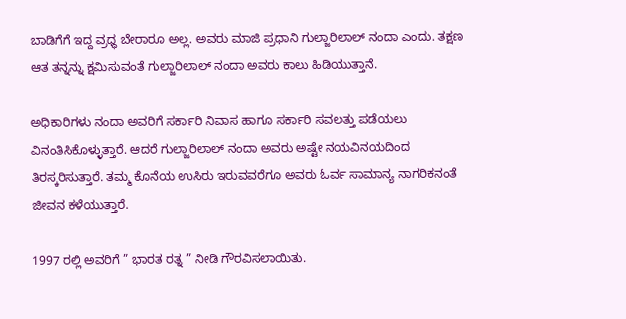ಬಾಡಿಗೆಗೆ ಇದ್ದ ವ್ರಧ್ಧ ಬೇರಾರೂ ಅಲ್ಲ. ಅವರು ಮಾಜಿ ಪ್ರಧಾನಿ ಗುಲ್ಜಾರಿಲಾಲ್ ನಂದಾ ಎಂದು. ತಕ್ಷಣ ಆತ ತನ್ನನ್ನು ಕ್ಷಮಿಸುವಂತೆ ಗುಲ್ಜಾರಿಲಾಲ್ ನಂದಾ ಅವರು ಕಾಲು ಹಿಡಿಯುತ್ತಾನೆ.

ಅಧಿಕಾರಿಗಳು ನಂದಾ ಅವರಿಗೆ ಸರ್ಕಾರಿ ನಿವಾಸ ಹಾಗೂ ಸರ್ಕಾರಿ ಸವಲತ್ತು ಪಡೆಯಲು ವಿನಂತಿಸಿಕೊಳ್ಳುತ್ತಾರೆ. ಆದರೆ ಗುಲ್ಜಾರಿಲಾಲ್ ನಂದಾ ಅವರು ಅಷ್ಟೇ ನಯವಿನಯದಿಂದ ತಿರಸ್ಕರಿಸುತ್ತಾರೆ. ತಮ್ಮ ಕೊನೆಯ ಉಸಿರು ಇರುವವರೆಗೂ ಅವರು ಓರ್ವ ಸಾಮಾನ್ಯ ನಾಗರಿಕನಂತೆ ಜೀವನ ಕಳೆಯುತ್ತಾರೆ.

1997 ರಲ್ಲಿ ಅವರಿಗೆ ” ಭಾರತ ರತ್ನ ” ನೀಡಿ ಗೌರವಿಸಲಾಯಿತು.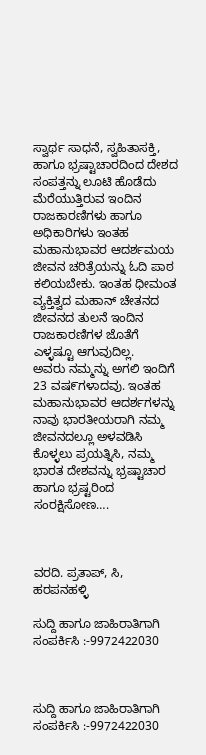ಸ್ವಾರ್ಥ ಸಾಧನೆ, ಸ್ವಹಿತಾಸಕ್ತಿ, ಹಾಗೂ ಭ್ರಷ್ಟಾಚಾರದಿಂದ ದೇಶದ ಸಂಪತ್ತನ್ನು ಲೂಟಿ ಹೊಡೆದು ಮೆರೆಯುತ್ತಿರುವ ಇಂದಿನ ರಾಜಕಾರಣಿಗಳು ಹಾಗೂ ಅಧಿಕಾರಿಗಳು ಇಂತಹ ಮಹಾನುಭಾವರ ಆದರ್ಶಮಯ ಜೀವನ ಚರಿತ್ರೆಯನ್ನು ಓದಿ ಪಾಠ ಕಲಿಯಬೇಕು. ಇಂತಹ ಧೀಮಂತ ವ್ಯಕ್ತಿತ್ವದ ಮಹಾನ್ ಚೇತನದ ಜೀವನದ ತುಲನೆ ಇಂದಿನ ರಾಜಕಾರಣಿಗಳ ಜೊತೆಗೆ ಎಳ್ಳಷ್ಟೂ ಆಗುವುದಿಲ್ಲ.
ಅವರು ನಮ್ಮನ್ನು ಅಗಲಿ ಇಂದಿಗೆ 23 ವಷ೯ಗಳಾದವು. ಇಂತಹ ಮಹಾನುಭಾವರ ಆದರ್ಶಗಳನ್ನು ನಾವು ಭಾರತೀಯರಾಗಿ ನಮ್ಮ ಜೀವನದಲ್ಲೂ ಅಳವಡಿಸಿ ಕೊಳ್ಳಲು ಪ್ರಯತ್ನಿಸಿ, ನಮ್ಮ ಭಾರತ ದೇಶವನ್ನು ಭ್ರಷ್ಟಾಚಾರ ಹಾಗೂ ಭ್ರಷ್ಟರಿಂದ ಸಂರಕ್ಷಿಸೋಣ….



ವರದಿ. ಪ್ರತಾಪ್, ಸಿ, ಹರಪನಹಳ್ಳಿ

ಸುದ್ದಿ ಹಾಗೂ ಜಾಹಿರಾತಿಗಾಗಿ ಸಂಪರ್ಕಿಸಿ :-9972422030



ಸುದ್ದಿ ಹಾಗೂ ಜಾಹಿರಾತಿಗಾಗಿ ಸಂಪರ್ಕಿಸಿ :-9972422030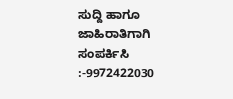ಸುದ್ದಿ ಹಾಗೂ ಜಾಹಿರಾತಿಗಾಗಿ ಸಂಪರ್ಕಿಸಿ :-9972422030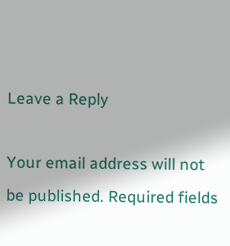Leave a Reply

Your email address will not be published. Required fields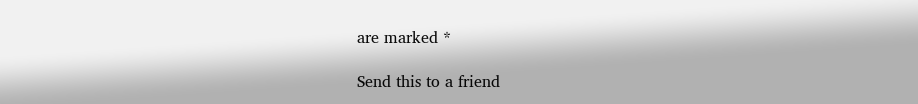are marked *

Send this to a friend